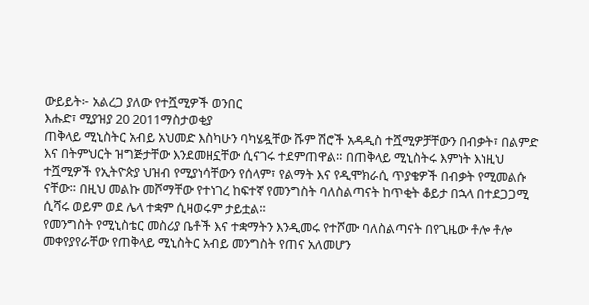ውይይት፦ አልረጋ ያለው የተሿሚዎች ወንበር
እሑድ፣ ሚያዝያ 20 2011ማስታወቂያ
ጠቅላይ ሚኒስትር አብይ አህመድ እስካሁን ባካሄዷቸው ሹም ሽሮች አዳዲስ ተሿሚዎቻቸውን በብቃት፣ በልምድ እና በትምህርት ዝግጅታቸው እንደመዘኗቸው ሲናገሩ ተደምጠዋል። በጠቅላይ ሚኒስትሩ እምነት እነዚህ ተሿሚዎች የኢትዮጵያ ህዝብ የሚያነሳቸውን የሰላም፣ የልማት እና የዲሞክራሲ ጥያቄዎች በብቃት የሚመልሱ ናቸው። በዚህ መልኩ መሾማቸው የተነገረ ከፍተኛ የመንግስት ባለስልጣናት ከጥቂት ቆይታ በኋላ በተደጋጋሚ ሲሻሩ ወይም ወደ ሌላ ተቋም ሲዛወሩም ታይቷል።
የመንግስት የሚኒስቴር መስሪያ ቤቶች እና ተቋማትን እንዲመሩ የተሾሙ ባለስልጣናት በየጊዜው ቶሎ ቶሎ መቀየያየራቸው የጠቅላይ ሚኒስትር አብይ መንግስት የጠና አለመሆን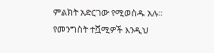ምልክት አድርገው የሚወስዱ አሉ። የመንግስት ተሿሚዎች እንዲህ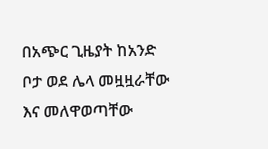በአጭር ጊዜያት ከአንድ ቦታ ወደ ሌላ መዟዟራቸው እና መለዋወጣቸው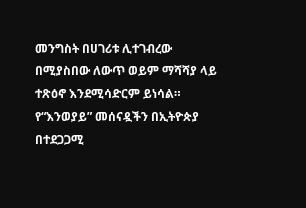መንግስት በሀገሪቱ ሊተገብረው በሚያስበው ለውጥ ወይም ማሻሻያ ላይ ተጽዕኖ እንደሚሳድርም ይነሳል። የ“እንወያይ” መሰናዷችን በኢትዮጵያ በተደጋጋሚ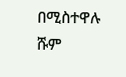በሚስተዋሉ ሹም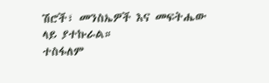ሽሮች፣ መንስኤዎች እና መፍትሔው ላይ ያተኩራል።
ተስፋለም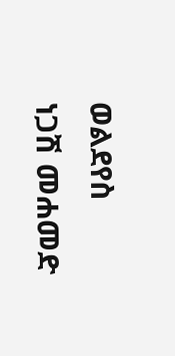ወልደየስ
ነጋሽ መሐመድ